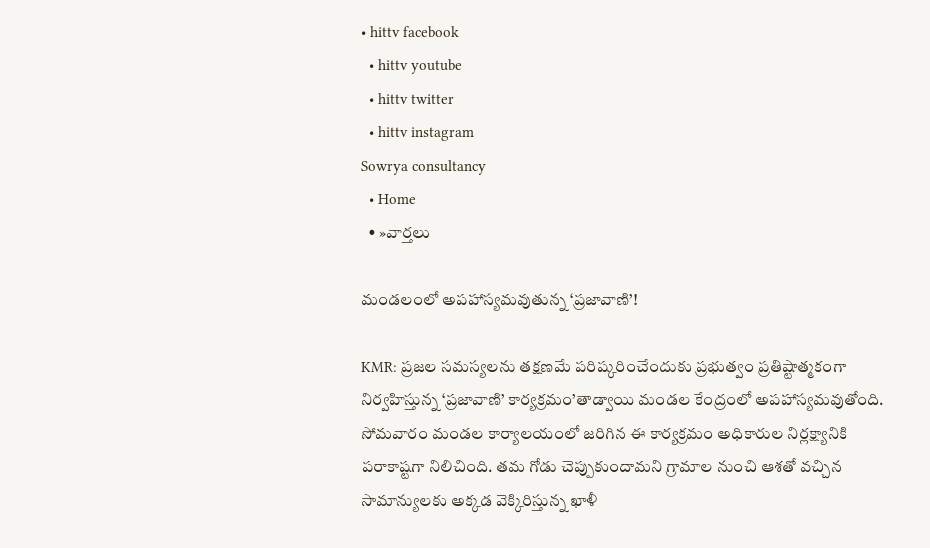• hittv facebook
  • hittv youtube
  • hittv twitter
  • hittv instagram
Sowrya consultancy
  • Home
  • »వార్తలు

మండలంలో అపహాస్యమవుతున్న ‘ప్రజావాణి’!

KMR: ప్రజల సమస్యలను తక్షణమే పరిష్కరించేందుకు ప్రభుత్వం ప్రతిష్టాత్మకంగా నిర్వహిస్తున్న ‘ప్రజావాణి’ కార్యక్రమం’తాడ్వాయి మండల కేంద్రంలో అపహాస్యమవుతోంది. సోమవారం మండల కార్యాలయంలో జరిగిన ఈ కార్యక్రమం అధికారుల నిర్లక్ష్యానికి పరాకాష్టగా నిలిచింది. తమ గోడు చెప్పుకుందామని గ్రామాల నుంచి ఆశతో వచ్చిన సామాన్యులకు అక్కడ వెక్కిరిస్తున్న ఖాళీ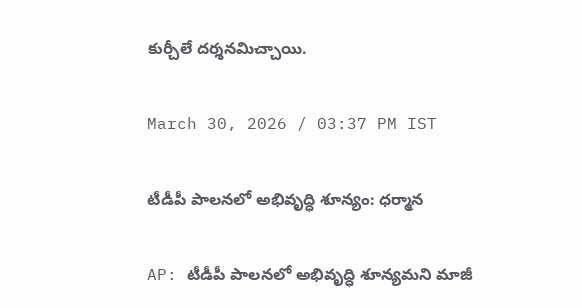కుర్చీలే దర్శనమిచ్చాయి.

March 30, 2026 / 03:37 PM IST

టీడీపీ పాలనలో అభివృద్ధి శూన్యం: ధర్మాన

AP: టీడీపీ పాలనలో అభివృద్ధి శూన్యమని మాజీ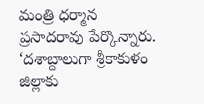మంత్రి ధర్మాన ప్రసాదరావు పేర్కొన్నారు. ‘దశాబ్దాలుగా శ్రీకాకుళం జిల్లాకు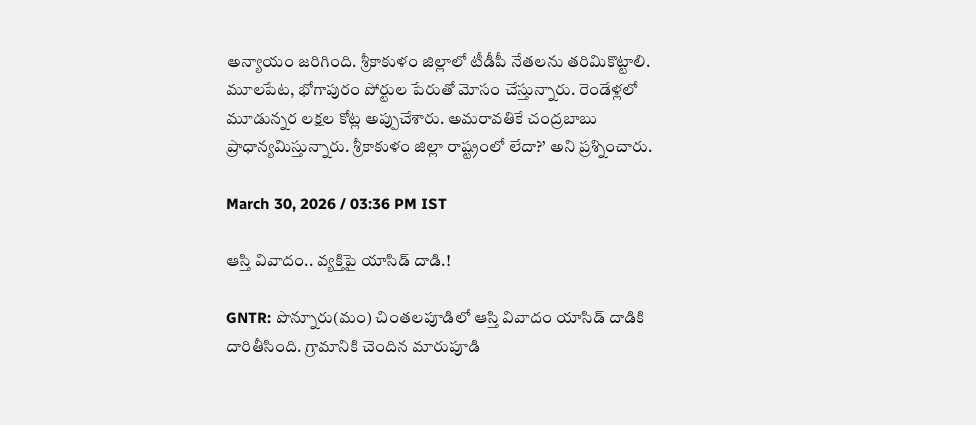అన్యాయం జరిగింది. శ్రీకాకుళం జిల్లాలో టీడీపీ నేతలను తరిమికొట్టాలి. మూలపేట, భోగాపురం పోర్టుల పేరుతో మోసం చేస్తున్నారు. రెండేళ్లలో మూడున్నర లక్షల కోట్ల అప్పుచేశారు. అమరావతికే చంద్రబాబు ప్రాధాన్యమిస్తున్నారు. శ్రీకాకుళం జిల్లా రాష్ట్రంలో లేదా?’ అని ప్రశ్నించారు.

March 30, 2026 / 03:36 PM IST

ఆస్తి వివాదం.. వ్యక్తిపై యాసిడ్ దాడి.!

GNTR: పొన్నూరు(మం) చింతలపూడిలో ఆస్తి వివాదం యాసిడ్ దాడికి దారితీసింది. గ్రామానికి చెందిన మారుపూడి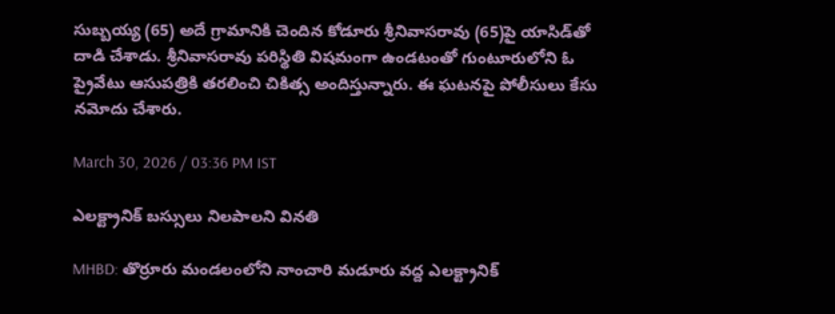సుబ్బయ్య (65) అదే గ్రామానికి చెందిన కోడూరు శ్రీనివాసరావు (65)పై యాసిడ్‌తో దాడి చేశాడు. శ్రీనివాసరావు పరిస్థితి విషమంగా ఉండటంతో గుంటూరులోని ఓ ప్రైవేటు ఆసుపత్రికి తరలించి చికిత్స అందిస్తున్నారు. ఈ ఘటనపై పోలీసులు కేసు నమోదు చేశారు.

March 30, 2026 / 03:36 PM IST

ఎలక్ట్రానిక్ బస్సులు నిలపాలని వినతి

MHBD: తొర్రూరు మండలంలోని నాంచారి మడూరు వద్ద ఎలక్ట్రానిక్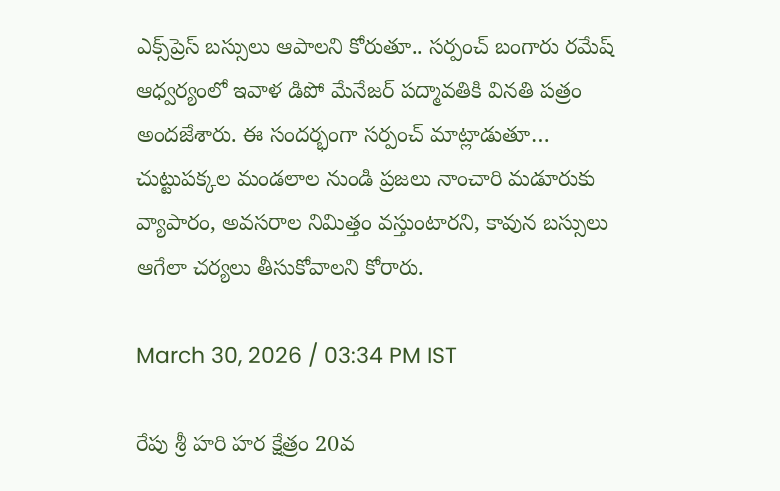ఎక్స్‌ప్రెస్ బస్సులు ఆపాలని కోరుతూ.. సర్పంచ్ బంగారు రమేష్ ఆధ్వర్యంలో ఇవాళ డిపో మేనేజర్ పద్మావతికి వినతి పత్రం అందజేశారు. ఈ సందర్భంగా సర్పంచ్ మాట్లాడుతూ… చుట్టుపక్కల మండలాల నుండి ప్రజలు నాంచారి మడూరుకు వ్యాపారం, అవసరాల నిమిత్తం వస్తుంటారని, కావున బస్సులు ఆగేలా చర్యలు తీసుకోవాలని కోరారు.

March 30, 2026 / 03:34 PM IST

రేపు శ్రీ హరి హర క్షేత్రం 20వ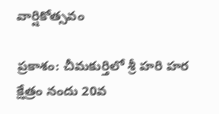వార్షికోత్సవం

ప్రకాశం: చీమకుర్తిలో శ్రీ హరి హర క్షేత్రం నందు 20వ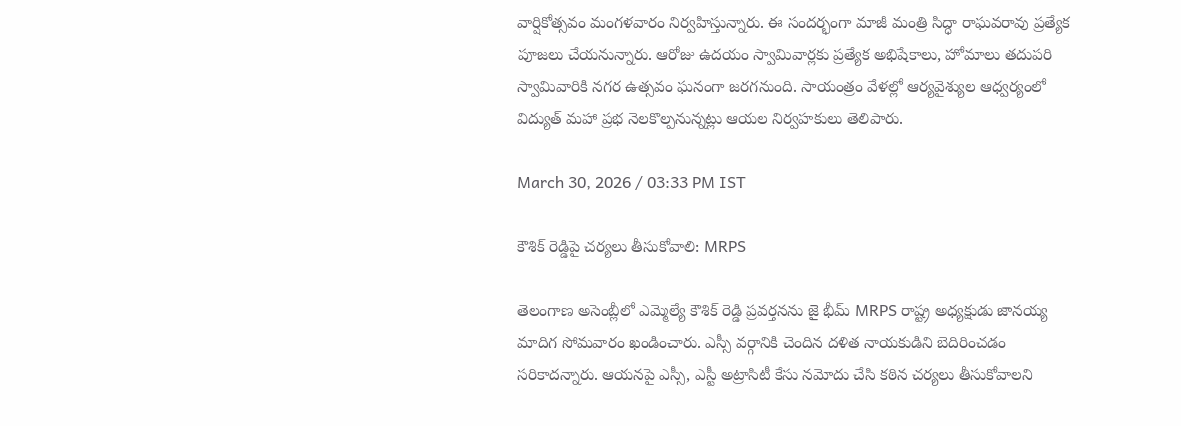వార్షికోత్సవం మంగళవారం నిర్వహిస్తున్నారు. ఈ సందర్భంగా మాజీ మంత్రి సిద్ధా రాఘవరావు ప్రత్యేక పూజలు చేయనున్నారు. ఆరోజు ఉదయం స్వామివార్లకు ప్రత్యేక అభిషేకాలు, హోమాలు తదుపరి స్వామివారికి నగర ఉత్సవం ఘనంగా జరగనుంది. సాయంత్రం వేళల్లో ఆర్యవైశ్యుల ఆధ్వర్యంలో విద్యుత్ మహా ప్రభ నెలకొల్పనున్నట్లు ఆయల నిర్వహకులు తెలిపారు.

March 30, 2026 / 03:33 PM IST

కౌశిక్ రెడ్డిపై చర్యలు తీసుకోవాలి: MRPS

తెలంగాణ అసెంబ్లీలో ఎమ్మెల్యే కౌశిక్ రెడ్డి ప్రవర్తనను జై భీమ్ MRPS రాష్ట్ర అధ్యక్షుడు జానయ్య మాదిగ సోమవారం ఖండించారు. ఎస్సీ వర్గానికి చెందిన దళిత నాయకుడిని బెదిరించడం సరికాదన్నారు. ఆయనపై ఎస్సీ, ఎస్టీ అట్రాసిటీ కేసు నమోదు చేసి కఠిన చర్యలు తీసుకోవాలని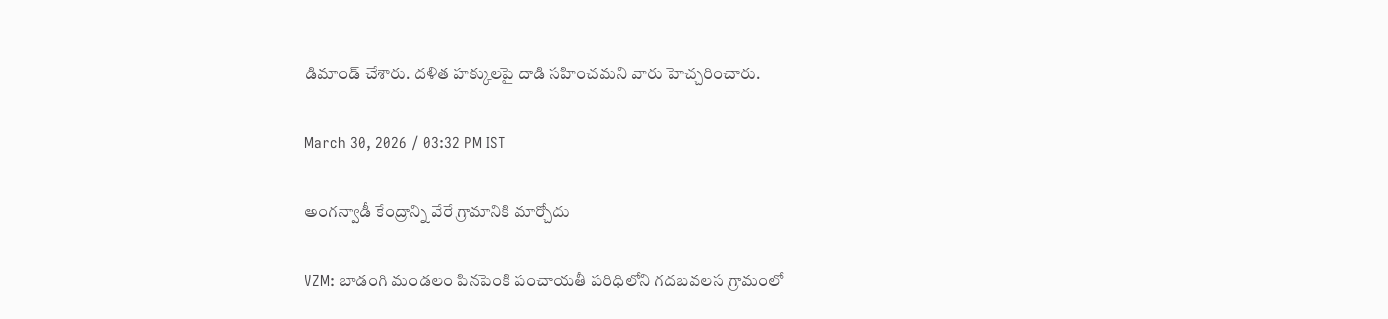డిమాండ్ చేశారు. దళిత హక్కులపై దాడి సహించమని వారు హెచ్చరించారు.

March 30, 2026 / 03:32 PM IST

అంగన్వాడీ కేంద్రాన్ని వేరే గ్రామానికి మార్చోదు

VZM: బాడంగి మండలం పినపెంకి పంచాయతీ పరిధిలోని గదబవలస గ్రామంలో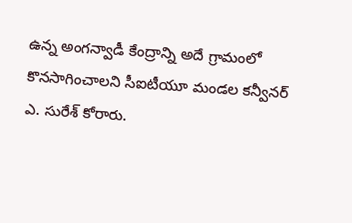ఉన్న అంగన్వాడీ కేంద్రాన్ని అదే గ్రామంలో కొనసాగించాలని సీఐటీయూ మండల కన్వీనర్ ఎ. సురేశ్ కోరారు.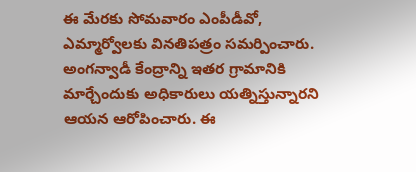ఈ మేరకు సోమవారం ఎంపీడీవో, ఎమ్మార్వోలకు వినతిపత్రం సమర్పించారు. అంగన్వాడీ కేంద్రాన్ని ఇతర గ్రామానికి మార్చేందుకు అధికారులు యత్నిస్తున్నారని ఆయన ఆరోపించారు. ఈ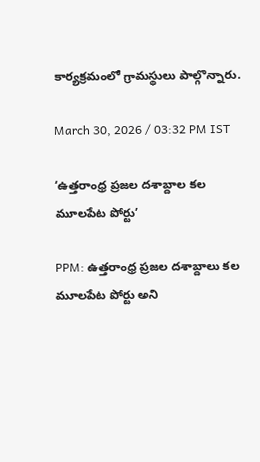కార్యక్రమంలో గ్రామస్థులు పాల్గొన్నారు.

March 30, 2026 / 03:32 PM IST

‘ఉత్తరాంధ్ర ప్రజల దశాబ్దాల కల మూలపేట పోర్టు’

PPM: ఉత్తరాంధ్ర ప్రజల దశాబ్దాలు కల మూలపేట పోర్టు అని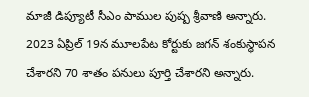మాజీ డిప్యూటీ సీఎం పాముల పుష్ప శ్రీవాణి అన్నారు. 2023 ఏప్రిల్ 19న మూలపేట కోర్టుకు జగన్ శంకుస్థాపన చేశారని 70 శాతం పనులు పూర్తి చేశారని అన్నారు.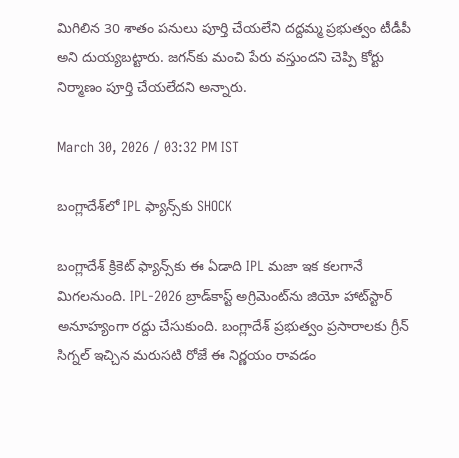మిగిలిన 30 శాతం పనులు పూర్తి చేయలేని దద్దమ్మ ప్రభుత్వం టీడీపీ అని దుయ్యబట్టారు. జగన్‌కు మంచి పేరు వస్తుందని చెప్పి కోర్టు నిర్మాణం పూర్తి చేయలేదని అన్నారు.

March 30, 2026 / 03:32 PM IST

బంగ్లాదేశ్‌లో IPL ఫ్యాన్స్‌కు SHOCK

బంగ్లాదేశ్ క్రికెట్ ఫ్యాన్స్‌కు ఈ ఏడాది IPL మజా ఇక కలగానే మిగలనుంది. IPL-2026 బ్రాడ్‌కాస్ట్ అగ్రిమెంట్‌ను జియో హాట్‌స్టార్ అనూహ్యంగా రద్దు చేసుకుంది. బంగ్లాదేశ్ ప్రభుత్వం ప్రసారాలకు గ్రీన్ సిగ్నల్ ఇచ్చిన మరుసటి రోజే ఈ నిర్ణయం రావడం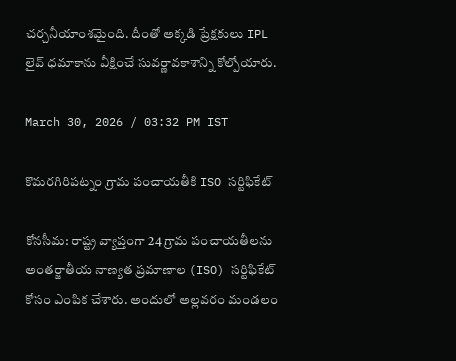చర్చనీయాంశమైంది. దీంతో అక్కడి ప్రేక్షకులు IPL లైవ్ ధమాకాను వీక్షించే సువర్ణావకాశాన్ని కోల్పోయారు.

March 30, 2026 / 03:32 PM IST

కొమరగిరిపట్నం గ్రామ పంచాయతీకి ISO సర్టిఫికేట్

కోనసీమ: రాష్ట్ర వ్యాప్తంగా 24 గ్రామ పంచాయతీలను అంతర్జాతీయ నాణ్యత ప్రమాణాల (ISO) సర్టిఫికేట్ కోసం ఎంపిక చేశారు. అందులో అల్లవరం మండలం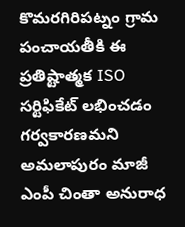కొమరగిరిపట్నం గ్రామ పంచాయతీకి ఈ ప్రతిష్టాత్మక ISO సర్టిఫికేట్ లభించడం గర్వకారణమని అమలాపురం మాజీ ఎంపీ చింతా అనురాధ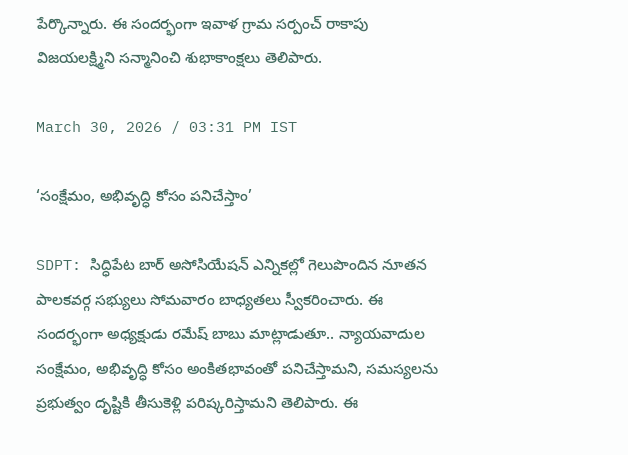పేర్కొన్నారు. ఈ సందర్భంగా ఇవాళ గ్రామ సర్పంచ్ రాకాపు విజయలక్ష్మిని సన్మానించి శుభాకాంక్షలు తెలిపారు.

March 30, 2026 / 03:31 PM IST

‘సంక్షేమం, అభివృద్ధి కోసం పనిచేస్తాం’

SDPT: సిద్ధిపేట బార్ అసోసియేషన్ ఎన్నికల్లో గెలుపొందిన నూతన పాలకవర్గ సభ్యులు సోమవారం బాధ్యతలు స్వీకరించారు. ఈ సందర్భంగా అధ్యక్షుడు రమేష్ బాబు మాట్లాడుతూ.. న్యాయవాదుల సంక్షేమం, అభివృద్ధి కోసం అంకితభావంతో పనిచేస్తామని, సమస్యలను ప్రభుత్వం దృష్టికి తీసుకెళ్లి పరిష్కరిస్తామని తెలిపారు. ఈ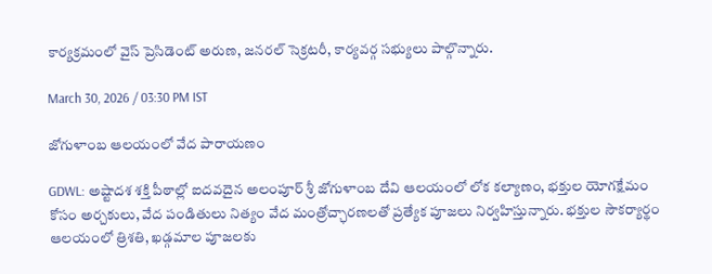కార్యక్రమంలో వైస్ ప్రెసిడెంట్ అరుణ, జనరల్ సెక్రటరీ, కార్యవర్గ సభ్యులు పాల్గొన్నారు.

March 30, 2026 / 03:30 PM IST

జోగుళాంబ ఆలయంలో వేద పారాయణం

GDWL: అష్టాదశ శక్తి పీఠాల్లో ఐదవదైన అలంపూర్ శ్రీ జోగుళాంబ దేవి ఆలయంలో లోక కల్యాణం, భక్తుల యోగక్షేమం కోసం అర్చకులు, వేద పండితులు నిత్యం వేద మంత్రోచ్ఛారణలతో ప్రత్యేక పూజలు నిర్వహిస్తున్నారు. భక్తుల సౌకర్యార్థం ఆలయంలో త్రిశతి, ఖడ్గమాల పూజలకు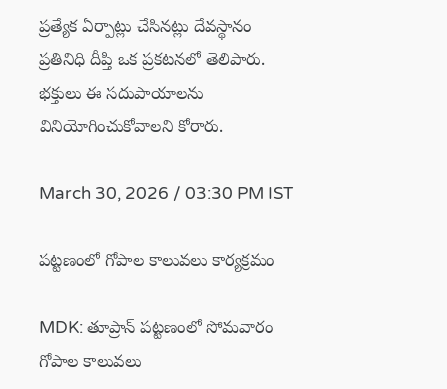ప్రత్యేక ఏర్పాట్లు చేసినట్లు దేవస్థానం ప్రతినిధి దీప్తి ఒక ప్రకటనలో తెలిపారు. భక్తులు ఈ సదుపాయాలను వినియోగించుకోవాలని కోరారు.

March 30, 2026 / 03:30 PM IST

పట్టణంలో గోపాల కాలువలు కార్యక్రమం

MDK: తూప్రాన్ పట్టణంలో సోమవారం గోపాల కాలువలు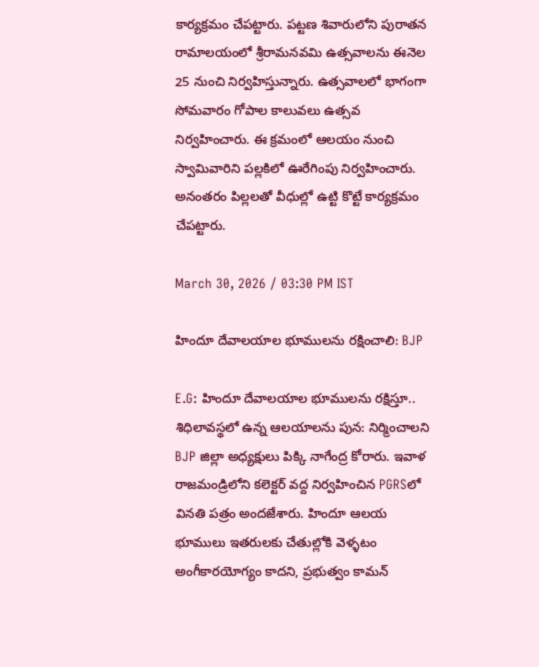కార్యక్రమం చేపట్టారు. పట్టణ శివారులోని పురాతన రామాలయంలో శ్రీరామనవమి ఉత్సవాలను ఈనెల 25 నుంచి నిర్వహిస్తున్నారు. ఉత్సవాలలో భాగంగా సోమవారం గోపాల కాలువలు ఉత్సవ నిర్వహించారు. ఈ క్రమంలో ఆలయం నుంచి స్వామివారిని పల్లకిలో ఊరేగింపు నిర్వహించారు. అనంతరం పిల్లలతో వీధుల్లో ఉట్టి కొట్టే కార్యక్రమం చేపట్టారు.

March 30, 2026 / 03:30 PM IST

హిందూ దేవాలయాల భూములను రక్షించాలి: BJP

E.G: హిందూ దేవాలయాల భూములను రక్షిస్తూ.. శిధిలావస్థలో ఉన్న ఆలయాలను పున: నిర్మించాలని BJP జిల్లా అధ్యక్షులు పిక్కి నాగేంద్ర కోరారు. ఇవాళ రాజమండ్రిలోని కలెక్టర్ వద్ద నిర్వహించిన PGRSలో వినతి పత్రం అందజేశారు. హిందూ ఆలయ భూములు ఇతరులకు చేతుల్లోకి వెళ్ళటం అంగీకారయోగ్యం కాదని, ప్రభుత్వం కామన్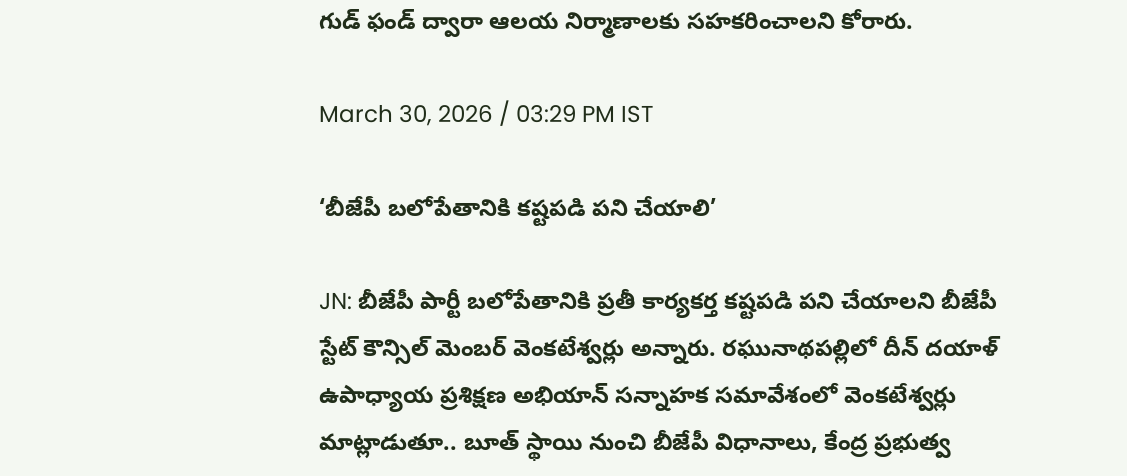గుడ్ ఫండ్ ద్వారా ఆలయ నిర్మాణాలకు సహకరించాలని కోరారు.

March 30, 2026 / 03:29 PM IST

‘బీజేపీ బలోపేతానికి కష్టపడి పని చేయాలి’

JN: బీజేపీ పార్టీ బలోపేతానికి ప్రతీ కార్యకర్త కష్టపడి పని చేయాలని బీజేపీ స్టేట్ కౌన్సిల్ మెంబర్ వెంకటేశ్వర్లు అన్నారు. రఘునాథపల్లిలో దీన్ దయాళ్ ఉపాధ్యాయ ప్రశిక్షణ అభియాన్ సన్నాహక సమావేశంలో వెంకటేశ్వర్లు మాట్లాడుతూ.. బూత్ స్థాయి నుంచి బీజేపీ విధానాలు, కేంద్ర ప్రభుత్వ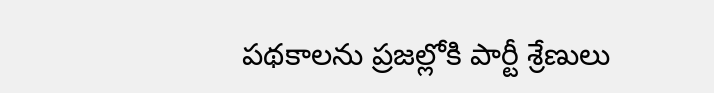పథకాలను ప్రజల్లోకి పార్టీ శ్రేణులు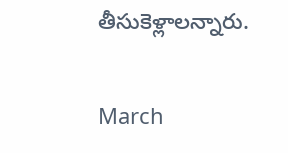తీసుకెళ్లాలన్నారు.

March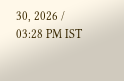30, 2026 / 03:28 PM IST